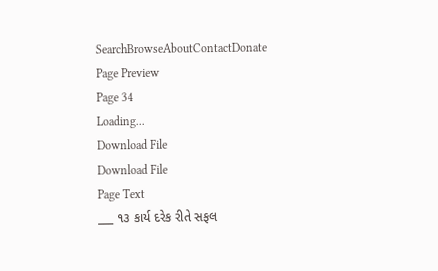SearchBrowseAboutContactDonate
Page Preview
Page 34
Loading...
Download File
Download File
Page Text
___ ૧૩ કાર્ય દરેક રીતે સફલ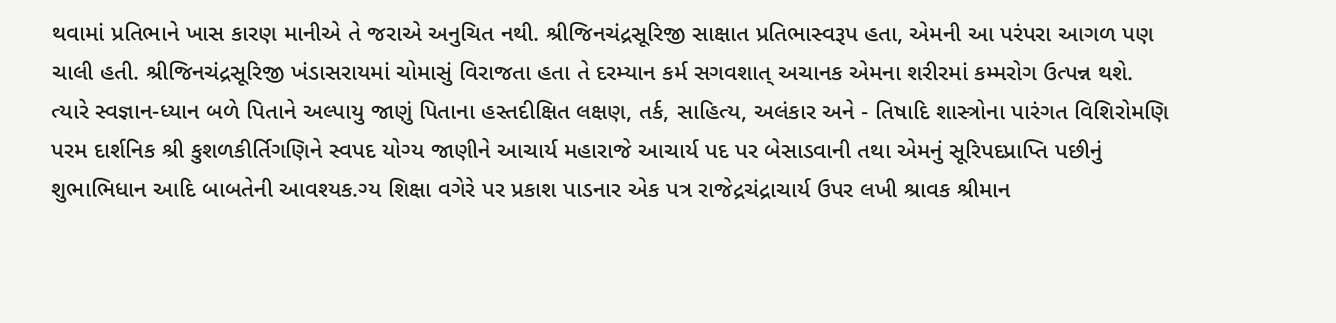થવામાં પ્રતિભાને ખાસ કારણ માનીએ તે જરાએ અનુચિત નથી. શ્રીજિનચંદ્રસૂરિજી સાક્ષાત પ્રતિભાસ્વરૂપ હતા, એમની આ પરંપરા આગળ પણ ચાલી હતી. શ્રીજિનચંદ્રસૂરિજી ખંડાસરાયમાં ચોમાસું વિરાજતા હતા તે દરમ્યાન કર્મ સગવશાત્ અચાનક એમના શરીરમાં કમ્મરોગ ઉત્પન્ન થશે. ત્યારે સ્વજ્ઞાન-ધ્યાન બળે પિતાને અલ્પાયુ જાણું પિતાના હસ્તદીક્ષિત લક્ષણ, તર્ક, સાહિત્ય, અલંકાર અને - તિષાદિ શાસ્ત્રોના પારંગત વિશિરોમણિ પરમ દાર્શનિક શ્રી કુશળકીર્તિગણિને સ્વપદ યોગ્ય જાણીને આચાર્ય મહારાજે આચાર્ય પદ પર બેસાડવાની તથા એમનું સૂરિપદપ્રાપ્તિ પછીનું શુભાભિધાન આદિ બાબતેની આવશ્યક.ગ્ય શિક્ષા વગેરે પર પ્રકાશ પાડનાર એક પત્ર રાજેદ્રચંદ્રાચાર્ય ઉપર લખી શ્રાવક શ્રીમાન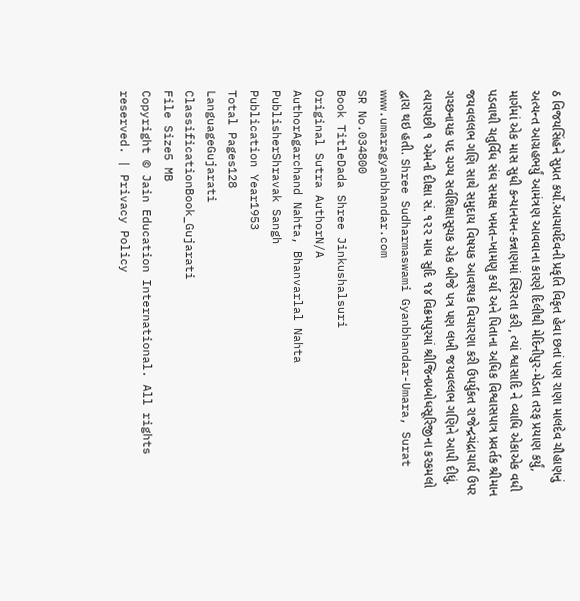ઠ વિજયસિંહને સુપ્રત કર્યો.આચાર્યદેવની પ્રકૃતિ વિકૃત હેવા છતાં પણ રાણા માલદેવ ચૌહાણનું અત્યન્ત આગ્રહભર્યું આમંત્રણ આવવાના કારણે દિલીથી મેદિનીપુર-મેડતા તરફ પ્રયાણ કર્યું, માર્ગમાં એક માસ સુધી કન્યાનયન-કન્નાણમાં સ્થિરતા કરી, ત્યાં શ્વાસાદિ ને વ્યાધિ એકાએક વધી પડવાથી ચતુર્વિધ સંઘ સમક્ષ ખમત–ખામણુ કર્યા અને પિતાના અધિક વિશ્વાસપાત્ર પ્રવર્તક શ્રીમાન જયવલલભ ગણિ સાથે સમુદાય વિષયક આવશ્યક વિચારણા કરી ઉપર્યુકત રાજેન્દ્રચંદ્રાચાર્ય ઉપર ગચ્છનાયક પદ ચગ્ય સર્વશિક્ષાસૂચક એક બીજે પત્ર પણ લખી જયવલ્લભ ગણિને આપી દીધું. ત્યારપછી ૧ એમની દીક્ષા સં. ૧૨૨ માધ સુદિ ૧૪ વિક્રમપુરમાં શ્રીજિનપ્રબોધસૂરિજીના કરકમલો દ્વારા થઇ હતી. Shree Sudharmaswami Gyanbhandar-Umara, Surat www.umaragyanbhandar.com
SR No.034800
Book TitleDada Shree Jinkushalsuri
Original Sutra AuthorN/A
AuthorAgarchand Nahta, Bhanvarlal Nahta
PublisherShravak Sangh
Publication Year1953
Total Pages128
LanguageGujarati
ClassificationBook_Gujarati
File Size5 MB
Copyright © Jain Education International. All rights reserved. | Privacy Policy